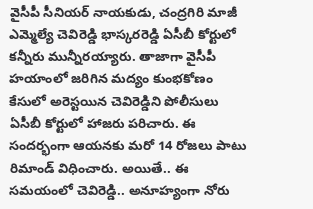వైసీపీ సీనియర్ నాయకుడు, చంద్రగిరి మాజీ ఎమ్మెల్యే చెవిరెడ్డి భాస్కరరెడ్డి ఏసీబీ కోర్టులో కన్నీరు మున్నీరయ్యారు. తాజాగా వైసీపీ హయాంలో జరిగిన మద్యం కుంభకోణం కేసులో అరెస్టయిన చెవిరెడ్డిని పోలీసులు ఏసీబీ కోర్టులో హాజరు పరిచారు. ఈ సందర్భంగా ఆయనకు మరో 14 రోజలు పాటు రిమాండ్ విధించారు. అయితే.. ఈ సమయంలో చెవిరెడ్డి.. అనూహ్యంగా నోరు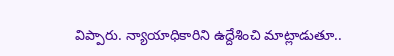విప్పారు. న్యాయాధికారిని ఉద్దేశించి మాట్లాడుతూ..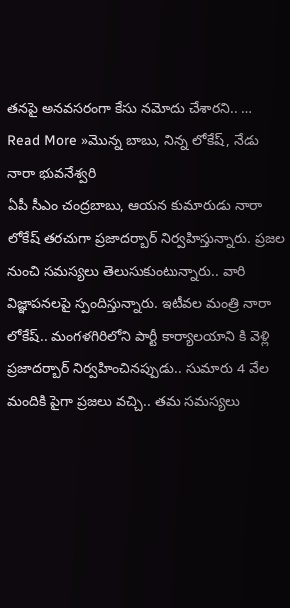తనపై అనవసరంగా కేసు నమోదు చేశారని.. …
Read More »మొన్న బాబు, నిన్న లోకేష్, నేడు నారా భువనేశ్వరి
ఏపీ సీఎం చంద్రబాబు, ఆయన కుమారుడు నారా లోకేష్ తరచుగా ప్రజాదర్బార్ నిర్వహిస్తున్నారు. ప్రజల నుంచి సమస్యలు తెలుసుకుంటున్నారు.. వారి విజ్ఞాపనలపై స్పందిస్తున్నారు. ఇటీవల మంత్రి నారా లోకేష్.. మంగళగిరిలోని పార్టీ కార్యాలయాని కి వెళ్లి ప్రజాదర్బార్ నిర్వహించినప్పుడు.. సుమారు 4 వేల మందికి పైగా ప్రజలు వచ్చి.. తమ సమస్యలు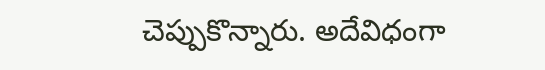చెప్పుకొన్నారు. అదేవిధంగా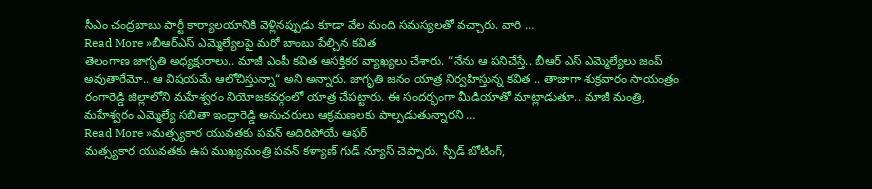సీఎం చంద్రబాబు పార్టీ కార్యాలయానికి వెళ్లినప్పుడు కూడా వేల మంది సమస్యలతో వచ్చారు. వారి …
Read More »బీఆర్ఎస్ ఎమ్మెల్యేలపై మరో బాంబు పేల్చిన కవిత
తెలంగాణ జాగృతి అధ్యక్షురాలు.. మాజీ ఎంపీ కవిత ఆసక్తికర వ్యాఖ్యలు చేశారు. “నేను ఆ పనిచేస్తే.. బీఆర్ ఎస్ ఎమ్మెల్యేలు జంప్ అవుతారేమో.. ఆ విషయమే ఆలోచిస్తున్నా“ అని అన్నారు. జాగృతి జనం యాత్ర నిర్వహిస్తున్న కవిత .. తాజాగా శుక్రవారం సాయంత్రం రంగారెడ్డి జిల్లాలోని మహేశ్వరం నియోజకవర్గంలో యాత్ర చేపట్టారు. ఈ సందర్భంగా మీడియాతో మాట్లాడుతూ.. మాజీ మంత్రి, మహేశ్వరం ఎమ్మెల్యే సబితా ఇంద్రారెడ్డి అనుచరులు ఆక్రమణలకు పాల్పడుతున్నారని …
Read More »మత్స్యకార యువతకు పవన్ అదిరిపోయే ఆఫర్
మత్స్యకార యువతకు ఉప ముఖ్యమంత్రి పవన్ కళ్యాణ్ గుడ్ న్యూస్ చెప్పారు. స్పీడ్ బోటింగ్,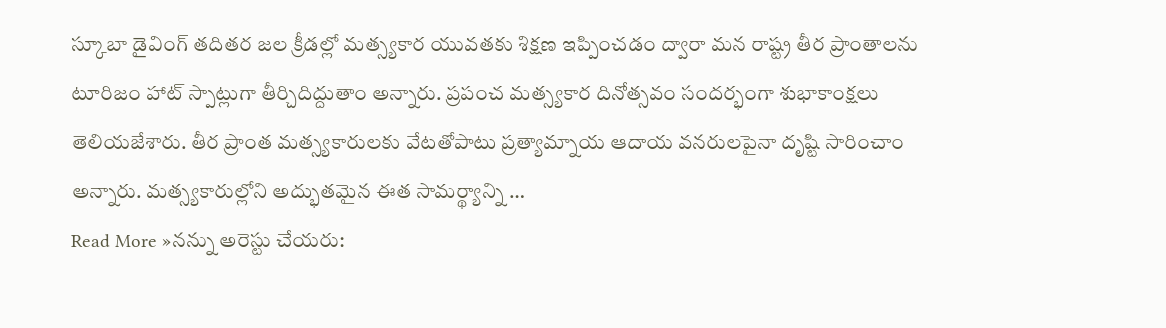స్కూబా డైవింగ్ తదితర జల క్రీడల్లో మత్స్యకార యువతకు శిక్షణ ఇప్పించడం ద్వారా మన రాష్ట్ర తీర ప్రాంతాలను టూరిజం హాట్ స్పాట్లుగా తీర్చిదిద్దుతాం అన్నారు. ప్రపంచ మత్స్యకార దినోత్సవం సందర్భంగా శుభాకాంక్షలు తెలియజేశారు. తీర ప్రాంత మత్స్యకారులకు వేటతోపాటు ప్రత్యామ్నాయ ఆదాయ వనరులపైనా దృష్టి సారించాం అన్నారు. మత్స్యకారుల్లోని అద్భుతమైన ఈత సామర్థ్యాన్ని …
Read More »నన్ను అరెస్టు చేయరు: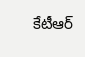కేటీఆర్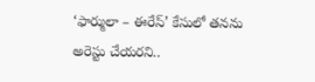‘ఫార్ములా – ఈరేస్’ కేసులో తనను అరెస్టు చేయరని..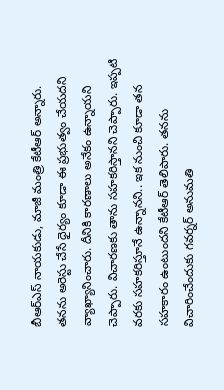బీఆర్ఎస్ నాయకుడు, మాజీ మంత్రి కేటీఆర్ అన్నారు. తనను అరెస్టు చేసే ధైర్యం కూడా ఈ ప్రభుత్వం చేయదని వ్యాఖ్యానించారు. దీనికి కారణాలు అనేకం ఉన్నాయని చెప్పారు. విచారణకు తాను సహకరిస్తానని చెప్పారు. ఇప్పటి వరకు సహకరిస్తూనే ఉన్నానని.. ఇక నుంచి కూడా తన సహకారం ఉంటుందని కేటీఆర్ తెలిపారు. తనను విచారించేందుకు గవర్నర్ అనుమతి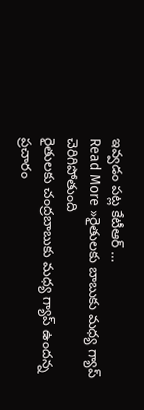ఇవ్వడం పట్ల కేటీఆర్ …
Read More »రైతులకు బాబుకు మధ్య గ్యాప్ చెరిగిపోతుంది
రైతులకు చంద్రబాబుకు మధ్య గ్యాప్ ఉందన్న ప్రచారం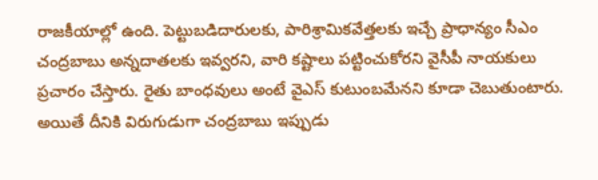రాజకీయాల్లో ఉంది. పెట్టుబడిదారులకు, పారిశ్రామికవేత్తలకు ఇచ్చే ప్రాధాన్యం సీఎం చంద్రబాబు అన్నదాతలకు ఇవ్వరని, వారి కష్టాలు పట్టించుకోరని వైసీపీ నాయకులు ప్రచారం చేస్తారు. రైతు బాంధవులు అంటే వైఎస్ కుటుంబమేనని కూడా చెబుతుంటారు. అయితే దీనికి విరుగుడుగా చంద్రబాబు ఇప్పుడు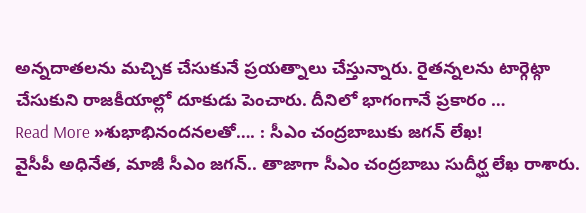అన్నదాతలను మచ్చిక చేసుకునే ప్రయత్నాలు చేస్తున్నారు. రైతన్నలను టార్గెట్గా చేసుకుని రాజకీయాల్లో దూకుడు పెంచారు. దీనిలో భాగంగానే ప్రకారం …
Read More »శుభాభినందనలతో…. : సీఎం చంద్రబాబుకు జగన్ లేఖ!
వైసీపీ అధినేత, మాజీ సీఎం జగన్.. తాజాగా సీఎం చంద్రబాబు సుదీర్ఘ లేఖ రాశారు.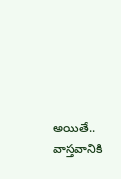అయితే.. వాస్తవానికి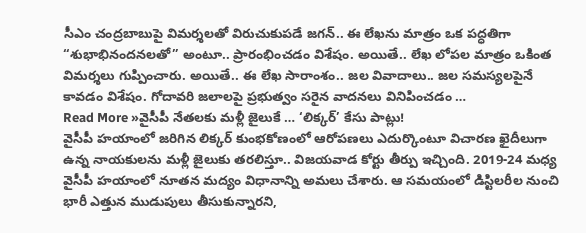సీఎం చంద్రబాబుపై విమర్శలతో విరుచుకుపడే జగన్.. ఈ లేఖను మాత్రం ఒక పద్ధతిగా “శుభాభినందనలతో” అంటూ.. ప్రారంభించడం విశేషం. అయితే.. లేఖ లోపల మాత్రం ఒకింత విమర్శలు గుప్పించారు. అయితే.. ఈ లేఖ సారాంశం.. జల వివాదాలు.. జల సమస్యలపైనే కావడం విశేషం. గోదావరి జలాలపై ప్రభుత్వం సరైన వాదనలు వినిపించడం …
Read More »వైసీపీ నేతలకు మళ్లీ జైలుకే … ‘లిక్కర్’ కేసు పాట్లు!
వైసీపీ హయాంలో జరిగిన లిక్కర్ కుంభకోణంలో ఆరోపణలు ఎదుర్కొంటూ విచారణ ఖైదీలుగా ఉన్న నాయకులను మళ్లీ జైలుకు తరలిస్తూ.. విజయవాడ కోర్టు తీర్పు ఇచ్చింది. 2019-24 మధ్య వైసీపీ హయాంలో నూతన మద్యం విధానాన్ని అమలు చేశారు. ఆ సమయంలో డిస్టిలరీల నుంచి భారీ ఎత్తున ముడుపులు తీసుకున్నారని,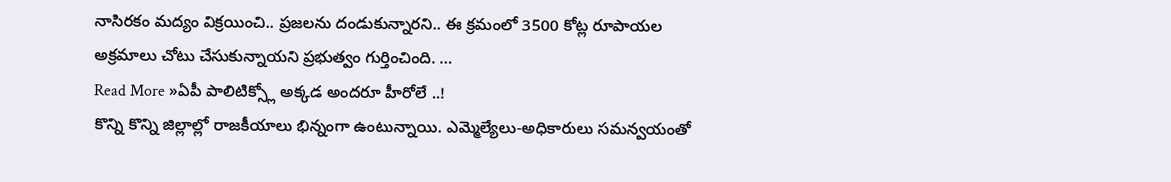నాసిరకం మద్యం విక్రయించి.. ప్రజలను దండుకున్నారని.. ఈ క్రమంలో 3500 కోట్ల రూపాయల అక్రమాలు చోటు చేసుకున్నాయని ప్రభుత్వం గుర్తించింది. …
Read More »ఏపీ పాలిటిక్స్లో అక్కడ అందరూ హీరోలే ..!
కొన్ని కొన్ని జిల్లాల్లో రాజకీయాలు భిన్నంగా ఉంటున్నాయి. ఎమ్మెల్యేలు-అధికారులు సమన్వయంతో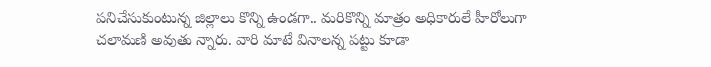పనిచేసుకుంటున్న జిల్లాలు కొన్ని ఉండగా.. మరికొన్ని మాత్రం అధికారులే హీరోలుగా చలామణి అవుతు న్నారు. వారి మాటే వినాలన్న పట్టు కూడా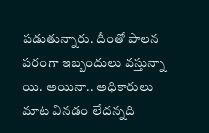పడుతున్నారు. దీంతో పాలన పరంగా ఇబ్బందులు వస్తున్నా యి. అయినా.. అధికారులు మాట వినడం లేదన్నది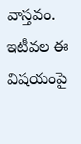వాస్తవం. ఇటీవల ఈ విషయంపై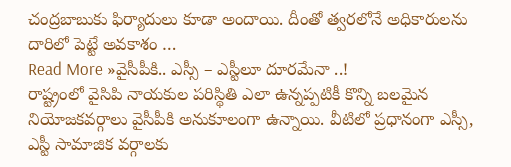చంద్రబాబుకు ఫిర్యాదులు కూడా అందాయి. దీంతో త్వరలోనే అధికారులను దారిలో పెట్టే అవకాశం …
Read More »వైసీపీకి.. ఎస్సీ – ఎస్టీలూ దూరమేనా ..!
రాష్ట్రంలో వైసిపి నాయకుల పరిస్థితి ఎలా ఉన్నప్పటికీ కొన్ని బలమైన నియోజకవర్గాలు వైసీపీకి అనుకూలంగా ఉన్నాయి. వీటిలో ప్రధానంగా ఎస్సీ, ఎస్టీ సామాజిక వర్గాలకు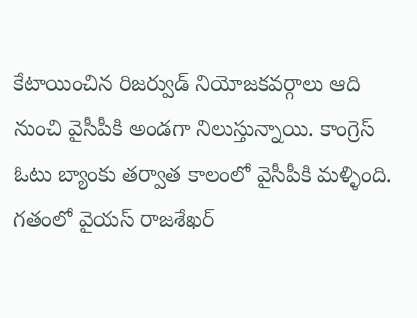కేటాయించిన రిజర్వుడ్ నియోజకవర్గాలు ఆది నుంచి వైసీపీకి అండగా నిలుస్తున్నాయి. కాంగ్రెస్ ఓటు బ్యాంకు తర్వాత కాలంలో వైసీపీకి మళ్ళింది. గతంలో వైయస్ రాజశేఖర్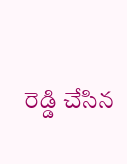రెడ్డి చేసిన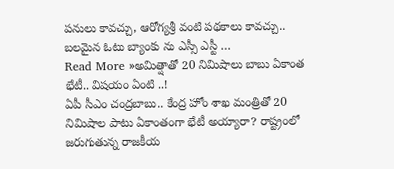పనులు కావచ్చు, ఆరోగ్యశ్రీ వంటి పథకాలు కావచ్చు.. బలమైన ఓటు బ్యాంకు ను ఎస్సీ ఎస్టీ …
Read More »అమిత్షాతో 20 నిమిషాలు బాబు ఏకాంత భేటీ.. విషయం ఏంటి ..!
ఏపీ సీఎం చంద్రబాబు.. కేంద్ర హోం శాఖ మంత్రితో 20 నిమిషాల పాటు ఏకాంతంగా భేటీ అయ్యారా? రాష్ట్రంలో జరుగుతున్న రాజకీయ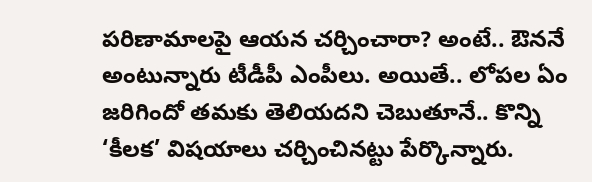పరిణామాలపై ఆయన చర్చించారా? అంటే.. ఔననే అంటున్నారు టీడీపీ ఎంపీలు. అయితే.. లోపల ఏం జరిగిందో తమకు తెలియదని చెబుతూనే.. కొన్ని ‘కీలక’ విషయాలు చర్చించినట్టు పేర్కొన్నారు.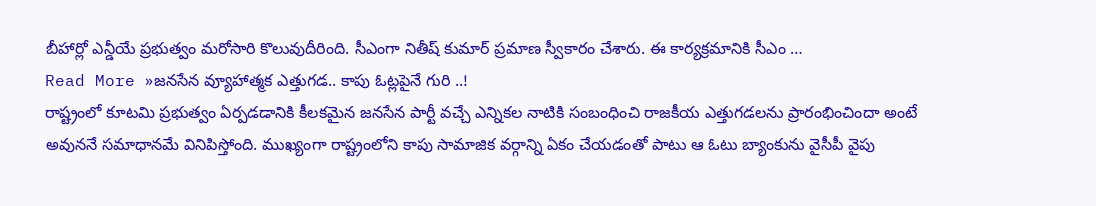బీహార్లో ఎన్డీయే ప్రభుత్వం మరోసారి కొలువుదీరింది. సీఎంగా నితీష్ కుమార్ ప్రమాణ స్వీకారం చేశారు. ఈ కార్యక్రమానికి సీఎం …
Read More »జనసేన వ్యూహాత్మక ఎత్తుగడ.. కాపు ఓట్లపైనే గురి ..!
రాష్ట్రంలో కూటమి ప్రభుత్వం ఏర్పడడానికి కీలకమైన జనసేన పార్టీ వచ్చే ఎన్నికల నాటికి సంబంధించి రాజకీయ ఎత్తుగడలను ప్రారంభించిందా అంటే అవుననే సమాధానమే వినిపిస్తోంది. ముఖ్యంగా రాష్ట్రంలోని కాపు సామాజిక వర్గాన్ని ఏకం చేయడంతో పాటు ఆ ఓటు బ్యాంకును వైసీపీ వైపు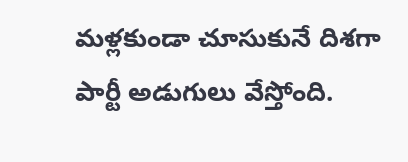మళ్లకుండా చూసుకునే దిశగా పార్టీ అడుగులు వేస్తోంది.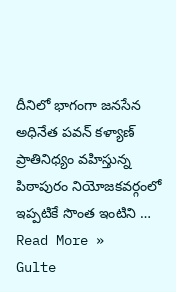దీనిలో భాగంగా జనసేన అధినేత పవన్ కళ్యాణ్ ప్రాతినిధ్యం వహిస్తున్న పిఠాపురం నియోజకవర్గంలో ఇప్పటికే సొంత ఇంటిని …
Read More »
Gulte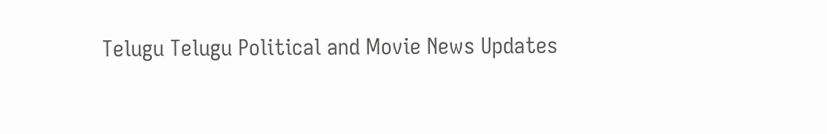Telugu Telugu Political and Movie News Updates